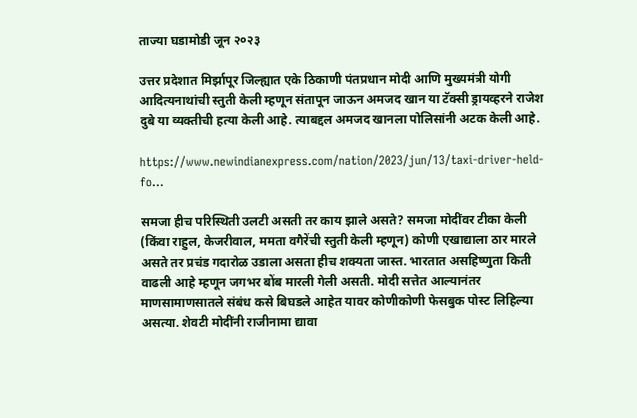ताज्या घडामोडी जून २०२३

उत्तर प्रदेशात मिर्झापूर जिल्ह्यात एके ठिकाणी पंतप्रधान मोदी आणि मुख्यमंत्री योगी आदित्यनाथांची स्तुती केली म्हणून संतापून जाऊन अमजद खान या टॅक्सी ड्रायव्हरने राजेश दुबे या व्यक्तीची हत्या केली आहे. त्याबद्दल अमजद खानला पोलिसांनी अटक केली आहे.

https://www.newindianexpress.com/nation/2023/jun/13/taxi-driver-held-fo…

समजा हीच परिस्थिती उलटी असती तर काय झाले असते? समजा मोदींवर टीका केली (किंवा राहुल, केजरीवाल, ममता वगैरेंची स्तुती केली म्हणून) कोणी एखाद्याला ठार मारले असते तर प्रचंड गदारोळ उडाला असता हीच शक्यता जास्त. भारतात असहिष्णुता किती वाढली आहे म्हणून जगभर बोंब मारली गेली असती. मोदी सत्तेत आल्यानंतर माणसामाणसातले संबंध कसे बिघडले आहेत यावर कोणीकोणी फेसबुक पोस्ट लिहिल्या असत्या. शेवटी मोदींनी राजीनामा द्यावा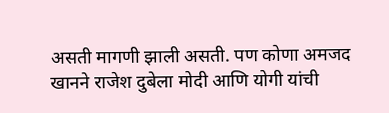असती मागणी झाली असती. पण कोणा अमजद खानने राजेश दुबेला मोदी आणि योगी यांची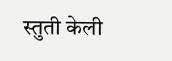स्तुती केली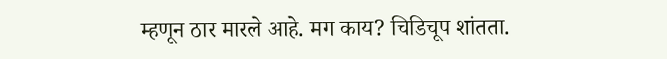म्हणून ठार मारले आहे. मग काय? चिडिचूप शांतता.